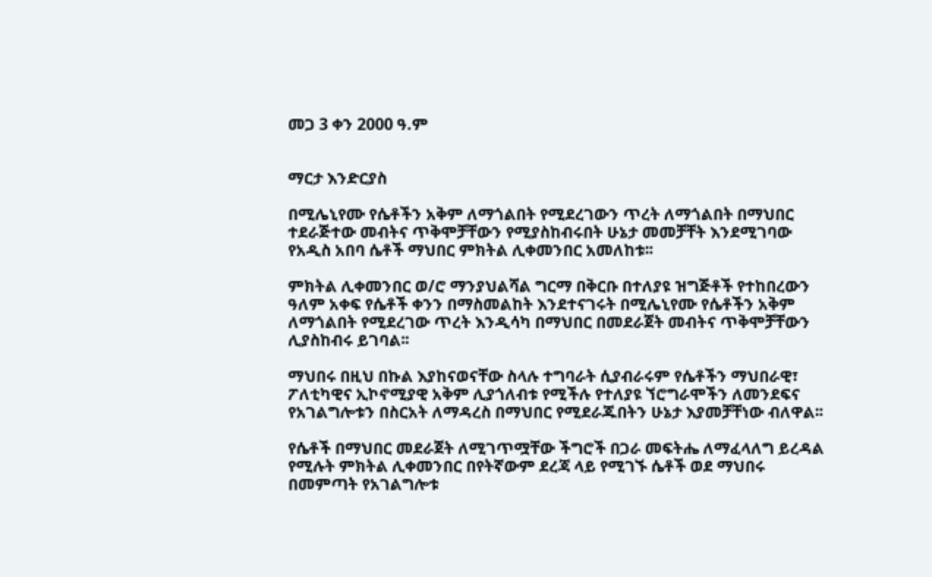መጋ 3 ቀን 2000 ዓ.ም


ማርታ እንድርያስ

በሚሌኒየሙ የሴቶችን አቅም ለማጎልበት የሚደረገውን ጥረት ለማጎልበት በማህበር ተደራጅተው መብትና ጥቅሞቻቸውን የሚያስከብሩበት ሁኔታ መመቻቸት እንደሚገባው የአዲስ አበባ ሴቶች ማህበር ምክትል ሊቀመንበር አመለከቱ፡፡

ምክትል ሊቀመንበር ወ/ሮ ማንያህልሻል ግርማ በቅርቡ በተለያዩ ዝግጅቶች የተከበረውን ዓለም አቀፍ የሴቶች ቀንን በማስመልከት እንደተናገሩት በሚሌኒየሙ የሴቶችን አቅም ለማጎልበት የሚደረገው ጥረት እንዲሳካ በማህበር በመደራጀት መብትና ጥቅሞቻቸውን ሊያስከብሩ ይገባል፡፡

ማህበሩ በዚህ በኩል እያከናወናቸው ስላሉ ተግባራት ሲያብራሩም የሴቶችን ማህበራዊ፣ ፖለቲካዊና ኢኮኖሚያዊ አቅም ሊያጎለብቱ የሚችሉ የተለያዩ ኘሮግራሞችን ለመንደፍና የአገልግሎቱን በስርአት ለማዳረስ በማህበር የሚደራጁበትን ሁኔታ እያመቻቸነው ብለዋል፡፡

የሴቶች በማህበር መደራጀት ለሚገጥሟቸው ችግሮች በጋራ መፍትሔ ለማፈላለግ ይረዳል የሚሉት ምክትል ሊቀመንበር በየትኛውም ደረጃ ላይ የሚገኙ ሴቶች ወደ ማህበሩ በመምጣት የአገልግሎቱ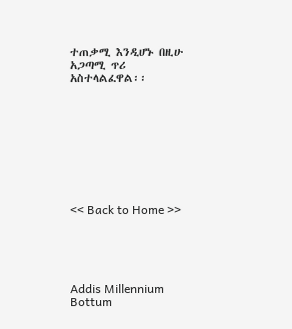ተጠቃሚ እንዲሆኑ በዚሁ አጋጣሚ ጥሪ አስተላልፈዋል፡፡









<< Back to Home >>





Addis Millennium Bottum